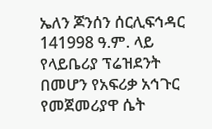ኤለን ጆንሰን ሰርሊፍኅዳር 141998 ዓ.ም. ላይ የላይቤሪያ ፕሬዝደንት በመሆን የአፍሪቃ አኅጉር የመጀመሪያዋ ሴት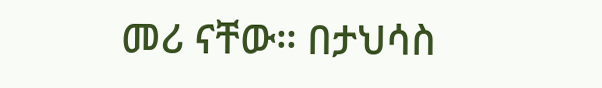መሪ ናቸው። በታህሳስ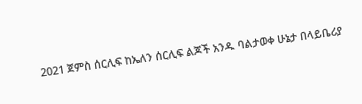2021 ጀምስ ሰርሊፍ ከኤለን ሰርሊፍ ልጆች አንዱ ባልታወቀ ሁኔታ በላይቤሪያ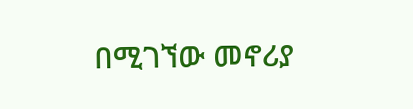በሚገኘው መኖሪያ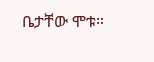ቤታቸው ሞቱ።